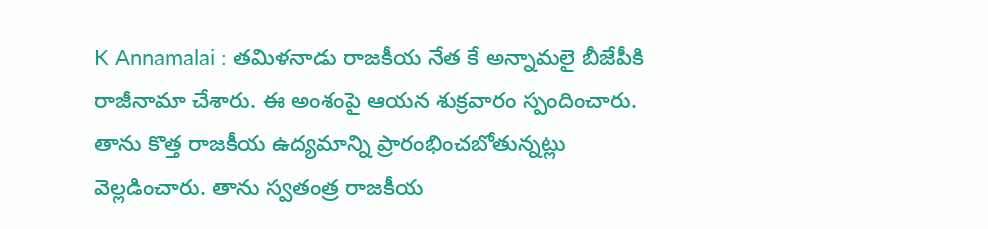K Annamalai : తమిళనాడు రాజకీయ నేత కే అన్నామలై బీజేపీకి రాజీనామా చేశారు. ఈ అంశంపై ఆయన శుక్రవారం స్పందించారు. తాను కొత్త రాజకీయ ఉద్యమాన్ని ప్రారంభించబోతున్నట్లు వెల్లడించారు. తాను స్వతంత్ర రాజకీయ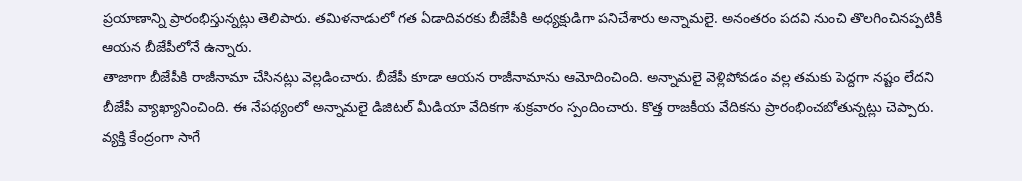ప్రయాణాన్ని ప్రారంభిస్తున్నట్లు తెలిపారు. తమిళనాడులో గత ఏడాదివరకు బీజేపీకి అధ్యక్షుడిగా పనిచేశారు అన్నామలై. అనంతరం పదవి నుంచి తొలగించినప్పటికీ ఆయన బీజేపీలోనే ఉన్నారు.
తాజాగా బీజేపీకి రాజీనామా చేసినట్లు వెల్లడించారు. బీజేపీ కూడా ఆయన రాజీనామాను ఆమోదించింది. అన్నామలై వెళ్లిపోవడం వల్ల తమకు పెద్దగా నష్టం లేదని బీజేపీ వ్యాఖ్యానించింది. ఈ నేపథ్యంలో అన్నామలై డిజిటల్ మీడియా వేదికగా శుక్రవారం స్పందించారు. కొత్త రాజకీయ వేదికను ప్రారంభించబోతున్నట్లు చెప్పారు. వ్యక్తి కేంద్రంగా సాగే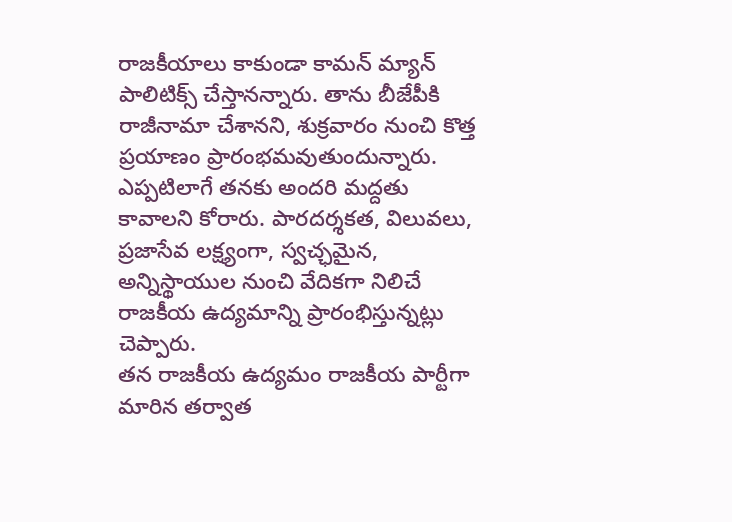రాజకీయాలు కాకుండా కామన్ మ్యాన్ పాలిటిక్స్ చేస్తానన్నారు. తాను బీజేపీకి రాజీనామా చేశానని, శుక్రవారం నుంచి కొత్త ప్రయాణం ప్రారంభమవుతుందున్నారు. ఎప్పటిలాగే తనకు అందరి మద్దతు కావాలని కోరారు. పారదర్శకత, విలువలు, ప్రజాసేవ లక్ష్యంగా, స్వచ్ఛమైన, అన్నిస్థాయుల నుంచి వేదికగా నిలిచే రాజకీయ ఉద్యమాన్ని ప్రారంభిస్తున్నట్లు చెప్పారు.
తన రాజకీయ ఉద్యమం రాజకీయ పార్టీగా మారిన తర్వాత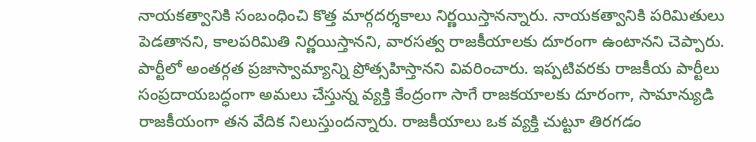నాయకత్వానికి సంబంధించి కొత్త మార్గదర్శకాలు నిర్ణయిస్తానన్నారు. నాయకత్వానికి పరిమితులు పెడతానని, కాలపరిమితి నిర్ణయిస్తానని, వారసత్వ రాజకీయాలకు దూరంగా ఉంటానని చెప్పారు. పార్టీలో అంతర్గత ప్రజాస్వామ్యాన్ని ప్రోత్సహిస్తానని వివరించారు. ఇప్పటివరకు రాజకీయ పార్టీలు సంప్రదాయబద్ధంగా అమలు చేస్తున్న వ్యక్తి కేంద్రంగా సాగే రాజకయాలకు దూరంగా, సామాన్యుడి రాజకీయంగా తన వేదిక నిలుస్తుందన్నారు. రాజకీయాలు ఒక వ్యక్తి చుట్టూ తిరగడం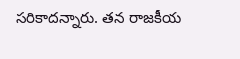సరికాదన్నారు. తన రాజకీయ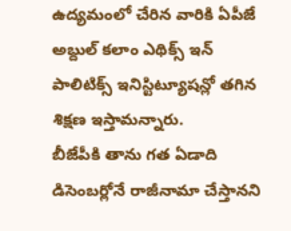ఉద్యమంలో చేరిన వారికి ఏపీజే అబ్దుల్ కలాం ఎథిక్స్ ఇన్ పాలిటిక్స్ ఇనిస్టిట్యూషన్లో తగిన శిక్షణ ఇస్తామన్నారు.
బీజేపీకి తాను గత ఏడాది డిసెంబర్లోనే రాజీనామా చేస్తానని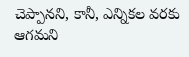చెప్పానని, కానీ, ఎన్నికల వరకు ఆగమని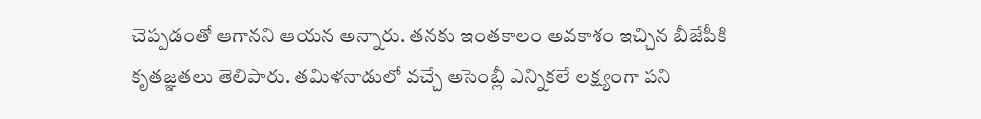చెప్పడంతో ఆగానని ఆయన అన్నారు. తనకు ఇంతకాలం అవకాశం ఇచ్చిన బీజేపీకి కృతజ్ఞతలు తెలిపారు. తమిళనాడులో వచ్చే అసెంబ్లీ ఎన్నికలే లక్ష్యంగా పని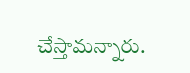చేస్తామన్నారు.